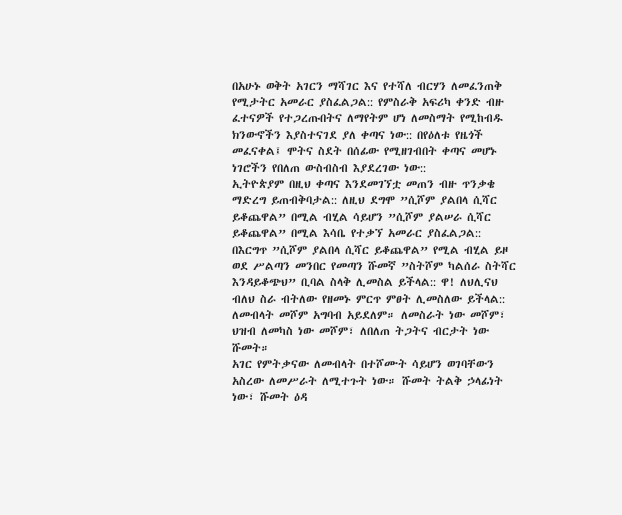በአሁኑ ወቅት አገርን ማሻገር እና የተሻለ ብርሃን ለመፈንጠቅ የሚታትር አመራር ያስፈልጋል:: የምስራቅ አፍሪካ ቀንድ ብዙ ፈተናዎች የተጋረጡበትና ለማየትም ሆነ ለመስማት የሚከብዱ ክንውኖችን እያስተናገደ ያለ ቀጣና ነው:: በየዕለቱ የዜጎች መፈናቀል፤ ሞትና ስደት በሰፊው የሚዘገብበት ቀጣና መሆኑ ነገሮችን የበለጠ ውስብስብ እያደረገው ነው::
ኢትዮጵያም በዚህ ቀጣና እንደመገኘቷ መጠን ብዙ ጥንቃቄ ማድረግ ይጠብቅባታል:: ለዚህ ደግሞ ”ሲሾም ያልበላ ሲሻር ይቆጨዋል” በሚል ብሂል ሳይሆን ”ሲሾም ያልሠራ ሲሻር ይቆጨዋል” በሚል እሳቤ የተቃኘ አመራር ያስፈልጋል::
በእርግጥ ”ሲሾም ያልበላ ሲሻር ይቆጨዋል” የሚል ብሂል ይዞ ወደ ሥልጣን መንበር የመጣን ሹመኛ ”ስትሾም ካልሰራ ስትሻር እንዳይቆጭህ” ቢባል ስላቅ ሊመስል ይችላል:: ዋ! ለህሊናህ ብለህ ስራ ብትለው የዘመኑ ምርጥ ምፀት ሊመስለው ይችላል:: ለመብላት መሾም አግባብ አይደለም። ለመስራት ነው መሾም፣ ህዝብ ለመካስ ነው መሾም፣ ለበለጠ ትጋትና ብርታት ነው ሹመት።
አገር የምትቃናው ለመብላት በተሾሙት ሳይሆን ወገባቸውን አስረው ለመሥራት ለሚተጉት ነው። ሹመት ትልቅ ኃላፊነት ነው፣ ሹመት ዕዳ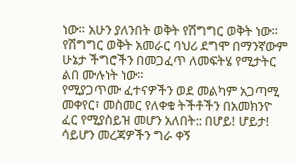ነው። አሁን ያለንበት ወቅት የሽግግር ወቅት ነው። የሽግግር ወቅት አመራር ባህሪ ደግሞ በማንኛውም ሁኔታ ችግሮችን በመጋፈጥ ለመፍትሄ የሚታትር ልበ ሙሉነት ነው።
የሚያጋጥሙ ፈተናዎችን ወደ መልካም አጋጣሚ መቀየር፣ መስመር የለቀቁ ትችቶችን በአመክንዮ ፈር የሚያስይዝ መሆን አለበት:: በሆይ! ሆይታ! ሳይሆን መረጃዎችን ግራ ቀኝ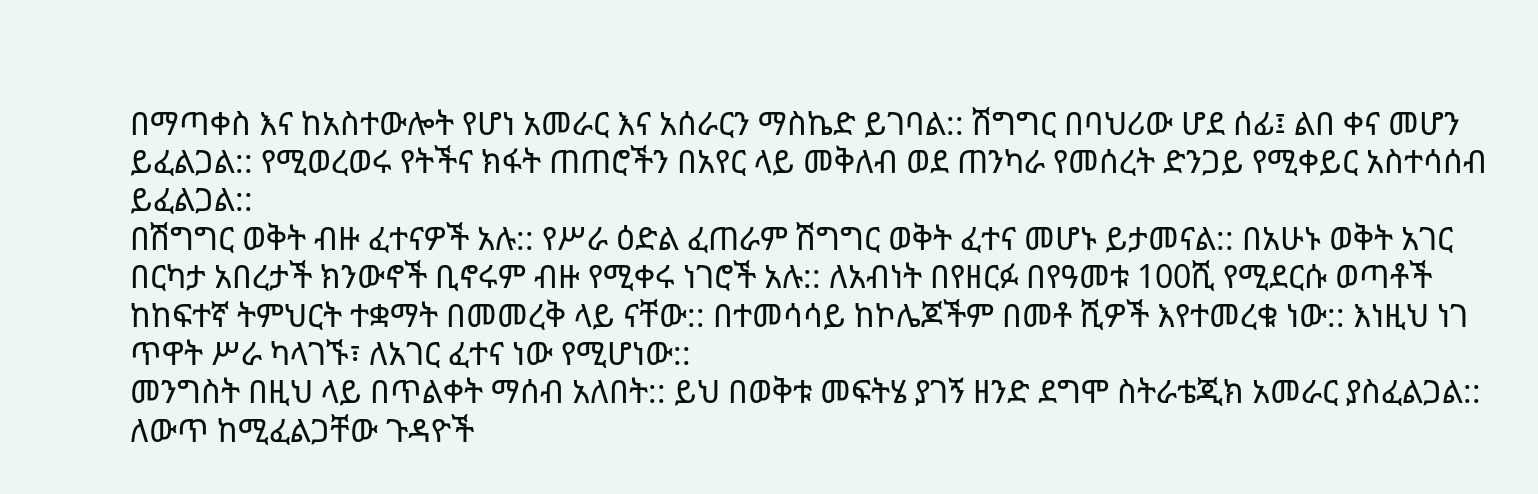በማጣቀስ እና ከአስተውሎት የሆነ አመራር እና አሰራርን ማስኬድ ይገባል:: ሽግግር በባህሪው ሆደ ሰፊ፤ ልበ ቀና መሆን ይፈልጋል:: የሚወረወሩ የትችና ክፋት ጠጠሮችን በአየር ላይ መቅለብ ወደ ጠንካራ የመሰረት ድንጋይ የሚቀይር አስተሳሰብ ይፈልጋል::
በሽግግር ወቅት ብዙ ፈተናዎች አሉ:: የሥራ ዕድል ፈጠራም ሽግግር ወቅት ፈተና መሆኑ ይታመናል:: በአሁኑ ወቅት አገር በርካታ አበረታች ክንውኖች ቢኖሩም ብዙ የሚቀሩ ነገሮች አሉ:: ለአብነት በየዘርፉ በየዓመቱ 100ሺ የሚደርሱ ወጣቶች ከከፍተኛ ትምህርት ተቋማት በመመረቅ ላይ ናቸው:: በተመሳሳይ ከኮሌጆችም በመቶ ሺዎች እየተመረቁ ነው:: እነዚህ ነገ ጥዋት ሥራ ካላገኙ፣ ለአገር ፈተና ነው የሚሆነው::
መንግስት በዚህ ላይ በጥልቀት ማሰብ አለበት:: ይህ በወቅቱ መፍትሄ ያገኝ ዘንድ ደግሞ ስትራቴጂክ አመራር ያስፈልጋል:: ለውጥ ከሚፈልጋቸው ጉዳዮች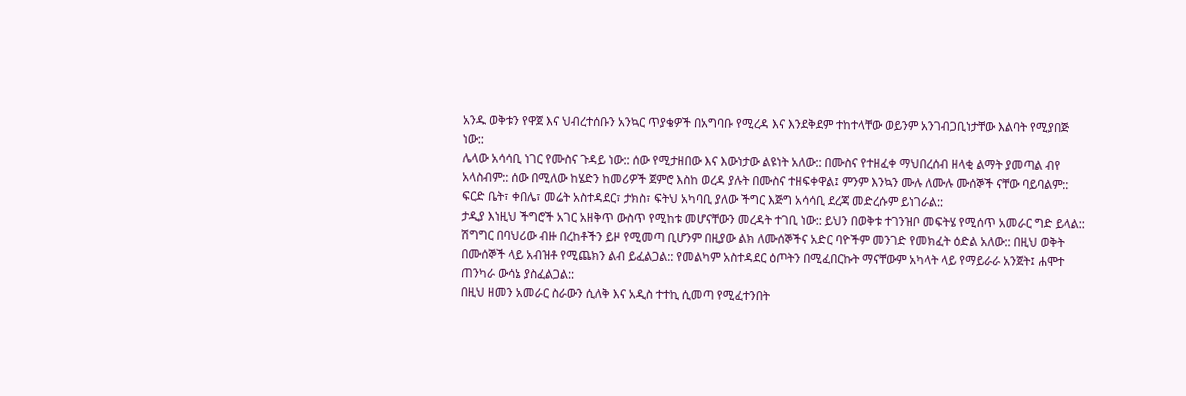አንዱ ወቅቱን የዋጀ እና ህብረተሰቡን አንኳር ጥያቄዎች በአግባቡ የሚረዳ እና እንደቅደም ተከተላቸው ወይንም አንገብጋቢነታቸው እልባት የሚያበጅ ነው::
ሌላው አሳሳቢ ነገር የሙስና ጉዳይ ነው:: ሰው የሚታዘበው እና እውነታው ልዩነት አለው:: በሙስና የተዘፈቀ ማህበረሰብ ዘላቂ ልማት ያመጣል ብየ አላስብም:: ሰው በሚለው ከሄድን ከመሪዎች ጀምሮ እስከ ወረዳ ያሉት በሙስና ተዘፍቀዋል፤ ምንም እንኳን ሙሉ ለሙሉ ሙሰኞች ናቸው ባይባልም:: ፍርድ ቤት፣ ቀበሌ፣ መሬት አስተዳደር፣ ታክስ፣ ፍትህ አካባቢ ያለው ችግር እጅግ አሳሳቢ ደረጃ መድረሱም ይነገራል::
ታዲያ እነዚህ ችግሮች አገር አዘቅጥ ውስጥ የሚከቱ መሆናቸውን መረዳት ተገቢ ነው:: ይህን በወቅቱ ተገንዝቦ መፍትሄ የሚሰጥ አመራር ግድ ይላል:: ሽግግር በባህሪው ብዙ በረከቶችን ይዞ የሚመጣ ቢሆንም በዚያው ልክ ለሙሰኞችና አድር ባዮችም መንገድ የመክፈት ዕድል አለው:: በዚህ ወቅት በሙሰኞች ላይ አብዝቶ የሚጨክን ልብ ይፈልጋል:: የመልካም አስተዳደር ዕጦትን በሚፈበርኩት ማናቸውም አካላት ላይ የማይራራ አንጀት፤ ሐሞተ ጠንካራ ውሳኔ ያስፈልጋል::
በዚህ ዘመን አመራር ስራውን ሲለቅ እና አዲስ ተተኪ ሲመጣ የሚፈተንበት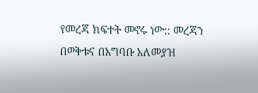የመረጃ ክፍተት መኖሩ ነው:: መረጃን በወቅቱና በአግባቡ አለመያዝ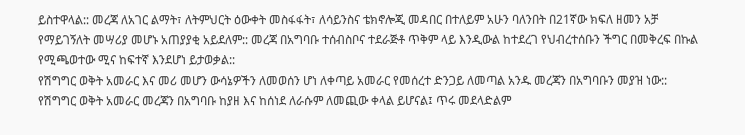ይስተዋላል:: መረጃ ለአገር ልማት፣ ለትምህርት ዕውቀት መስፋፋት፣ ለሳይንስና ቴክኖሎጂ መዳበር በተለይም አሁን ባለንበት በ21ኛው ክፍለ ዘመን አቻ የማይገኝለት መሣሪያ መሆኑ አጠያያቂ አይደለም:: መረጃ በአግባቡ ተሰብስቦና ተደራጅቶ ጥቅም ላይ እንዲውል ከተደረገ የህብረተሰቡን ችግር በመቅረፍ በኩል የሚጫወተው ሚና ከፍተኛ እንደሆነ ይታወቃል::
የሽግግር ወቅት አመራር እና መሪ መሆን ውሳኔዎችን ለመወሰን ሆነ ለቀጣይ አመራር የመሰረተ ድንጋይ ለመጣል አንዱ መረጃን በአግባቡን መያዝ ነው:: የሽግግር ወቅት አመራር መረጃን በአግባቡ ከያዘ እና ከሰነደ ለራሱም ለመጪው ቀላል ይሆናል፤ ጥሩ መደላድልም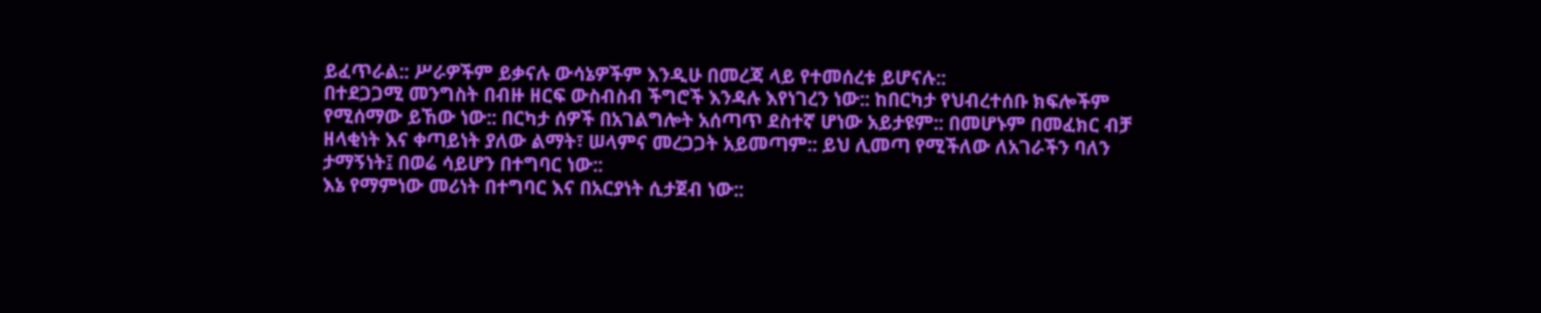ይፈጥራል:: ሥራዎችም ይቃናሉ ውሳኔዎችም እንዲሁ በመረጃ ላይ የተመሰረቱ ይሆናሉ::
በተደጋጋሚ መንግስት በብዙ ዘርፍ ውስብስብ ችግሮች እንዳሉ እየነገረን ነው:: ከበርካታ የህብረተሰቡ ክፍሎችም የሚሰማው ይኸው ነው:: በርካታ ሰዎች በአገልግሎት አሰጣጥ ደስተኛ ሆነው አይታዩም:: በመሆኑም በመፈክር ብቻ ዘላቂነት እና ቀጣይነት ያለው ልማት፣ ሠላምና መረጋጋት አይመጣም:: ይህ ሊመጣ የሚችለው ለአገራችን ባለን ታማኝነት፤ በወሬ ሳይሆን በተግባር ነው::
እኔ የማምነው መሪነት በተግባር እና በአርያነት ሲታጀብ ነው::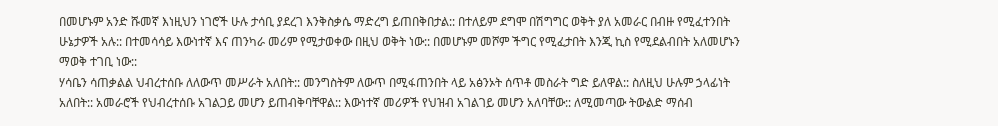በመሆኑም አንድ ሹመኛ እነዚህን ነገሮች ሁሉ ታሳቢ ያደረገ እንቅስቃሴ ማድረግ ይጠበቅበታል:: በተለይም ደግሞ በሽግግር ወቅት ያለ አመራር በብዙ የሚፈተንበት ሁኔታዎች አሉ:: በተመሳሳይ እውነተኛ እና ጠንካራ መሪም የሚታወቀው በዚህ ወቅት ነው:: በመሆኑም መሾም ችግር የሚፈታበት እንጂ ኪስ የሚደልብበት አለመሆኑን ማወቅ ተገቢ ነው::
ሃሳቤን ሳጠቃልል ህብረተሰቡ ለለውጥ መሥራት አለበት:: መንግስትም ለውጥ በሚፋጠንበት ላይ አፅንኦት ሰጥቶ መስራት ግድ ይለዋል:: ስለዚህ ሁሉም ኃላፊነት አለበት:: አመራሮች የህብረተሰቡ አገልጋይ መሆን ይጠብቅባቸዋል:: እውነተኛ መሪዎች የህዝብ አገልገይ መሆን አለባቸው:: ለሚመጣው ትውልድ ማሰብ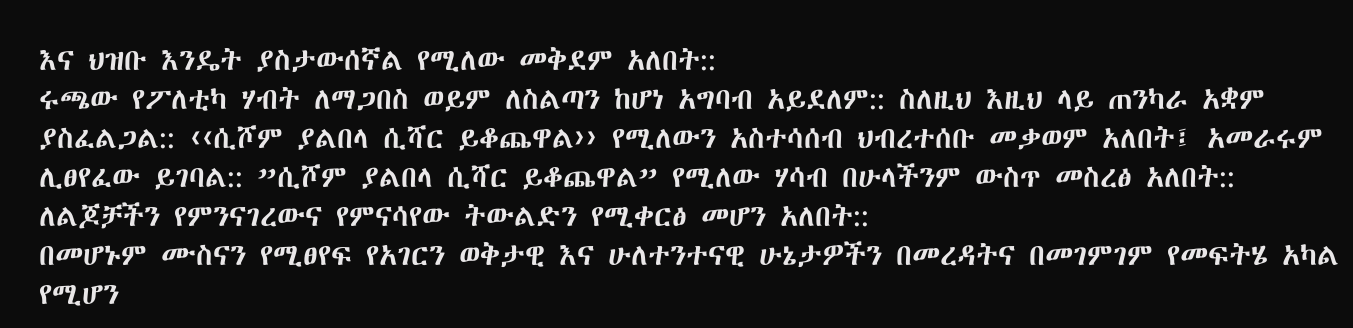እና ህዝቡ እንዴት ያስታውሰኛል የሚለው መቅደም አለበት::
ሩጫው የፖለቲካ ሃብት ለማጋበስ ወይም ለስልጣን ከሆነ አግባብ አይደለም:: ስለዚህ እዚህ ላይ ጠንካራ አቋም ያስፈልጋል:: ‹‹ሲሾም ያልበላ ሲሻር ይቆጨዋል›› የሚለውን አስተሳሰብ ህብረተሰቡ መቃወም አለበት፤ አመራሩም ሊፀየፈው ይገባል:: ”ሲሾም ያልበላ ሲሻር ይቆጨዋል” የሚለው ሃሳብ በሁላችንም ውስጥ መስረፅ አለበት:: ለልጆቻችን የምንናገረውና የምናሳየው ትውልድን የሚቀርፅ መሆን አለበት::
በመሆኑም ሙስናን የሚፀየፍ የአገርን ወቅታዊ እና ሁለተንተናዊ ሁኔታዎችን በመረዳትና በመገምገም የመፍትሄ አካል የሚሆን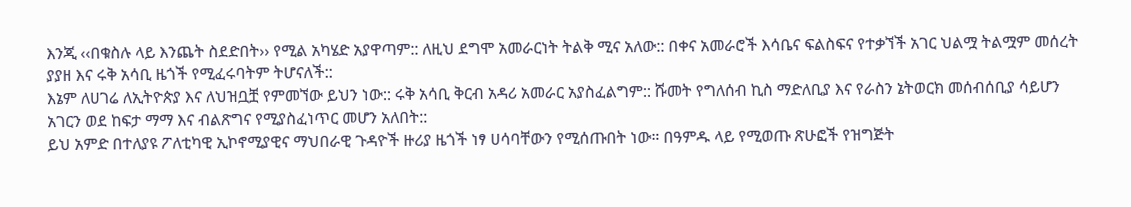እንጂ ‹‹በቁስሉ ላይ እንጨት ስደድበት›› የሚል አካሄድ አያዋጣም:: ለዚህ ደግሞ አመራርነት ትልቅ ሚና አለው:: በቀና አመራሮች እሳቤና ፍልስፍና የተቃኘች አገር ህልሟ ትልሟም መሰረት ያያዘ እና ሩቅ አሳቢ ዜጎች የሚፈሩባትም ትሆናለች::
እኔም ለሀገሬ ለኢትዮጵያ እና ለህዝቧቿ የምመኘው ይህን ነው:: ሩቅ አሳቢ ቅርብ አዳሪ አመራር አያስፈልግም:: ሹመት የግለሰብ ኪስ ማድለቢያ እና የራስን ኔትወርክ መሰብሰቢያ ሳይሆን አገርን ወደ ከፍታ ማማ እና ብልጽግና የሚያስፈነጥር መሆን አለበት::
ይህ አምድ በተለያዩ ፖለቲካዊ ኢኮኖሚያዊና ማህበራዊ ጉዳዮች ዙሪያ ዜጎች ነፃ ሀሳባቸውን የሚሰጡበት ነው። በዓምዱ ላይ የሚወጡ ጽሁፎች የዝግጅት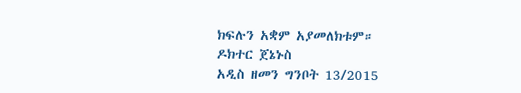ክፍሉን አቋም አያመለክቱም።
ዶክተር ጀኔኑስ
አዲስ ዘመን ግንቦት 13/2015